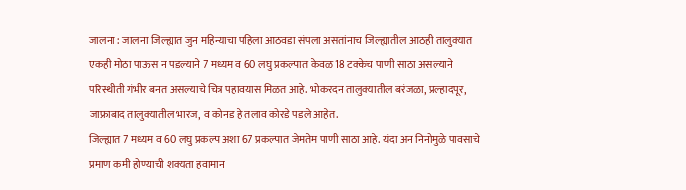जालना : जालना जिल्ह्यात जुन महिन्याचा पहिला आठवडा संपला असतांनाच जिल्ह्यातील आठही तालुक्यात एकही मोठा पाऊस न पडल्याने 7 मध्यम व 60 लघु प्रकल्पात केवळ 18 टक्केच पाणी साठा असल्याने परिस्थीती गंभीर बनत असल्याचे चित्र पहावयास मिळत आहे. भोकरदन तालुक्यातील बरंजळा, प्रल्हादपूर, जाफ्राबाद तालुक्यातील भारज, व कोनड हे तलाव कोरडे पडले आहेत.
जिल्ह्यात 7 मध्यम व 60 लघु प्रकल्प अशा 67 प्रकल्पात जेमतेम पाणी साठा आहे. यंदा अन निनोमुळे पावसाचे प्रमाण कमी होण्याची शक्यता हवामान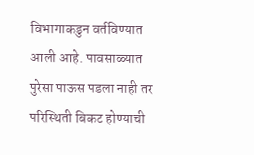विभागाकडुन वर्तविण्यात आली आहे. पावसाळ्यात पुरेसा पाऊस पडला नाही तर परिस्थिती बिकट होण्याची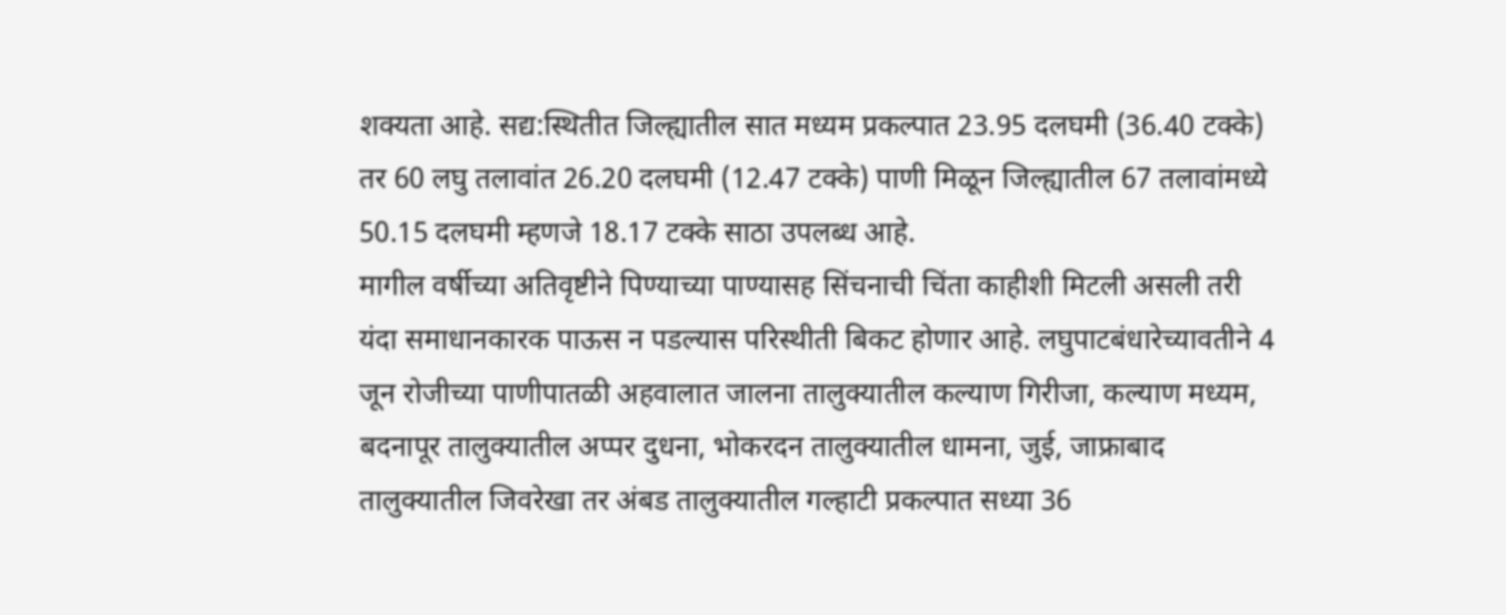शक्यता आहे. सद्य:स्थितीत जिल्ह्यातील सात मध्यम प्रकल्पात 23.95 दलघमी (36.40 टक्के) तर 60 लघु तलावांत 26.20 दलघमी (12.47 टक्के) पाणी मिळून जिल्ह्यातील 67 तलावांमध्ये 50.15 दलघमी म्हणजे 18.17 टक्के साठा उपलब्ध आहे.
मागील वर्षीच्या अतिवृष्टीने पिण्याच्या पाण्यासह सिंचनाची चिंता काहीशी मिटली असली तरी यंदा समाधानकारक पाऊस न पडल्यास परिस्थीती बिकट होणार आहे. लघुपाटबंधारेच्यावतीने 4 जून रोजीच्या पाणीपातळी अहवालात जालना तालुक्यातील कल्याण गिरीजा, कल्याण मध्यम, बदनापूर तालुक्यातील अप्पर दुधना, भोकरदन तालुक्यातील धामना, जुई, जाफ्राबाद तालुक्यातील जिवरेखा तर अंबड तालुक्यातील गल्हाटी प्रकल्पात सध्या 36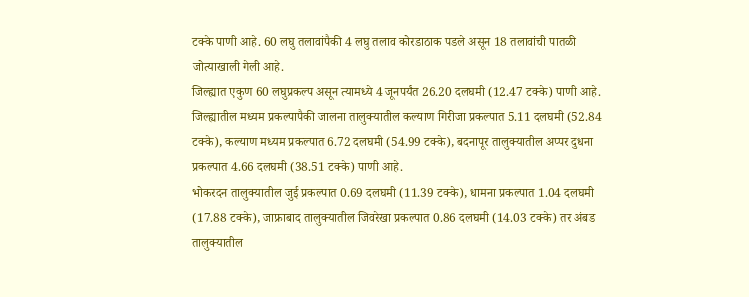टक्के पाणी आहे. 60 लघु तलावांपैकी 4 लघु तलाव कोरडाठाक पडले असून 18 तलावांची पातळी जोत्याखाली गेली आहे.
जिल्ह्यात एकुण 60 लघुप्रकल्प असून त्यामध्ये 4 जूनपर्यंत 26.20 दलघमी (12.47 टक्के) पाणी आहे. जिल्ह्यातील मध्यम प्रकल्पापैकी जालना तालुक्यातील कल्याण गिरीजा प्रकल्पात 5.11 दलघमी (52.84 टक्के), कल्याण मध्यम प्रकल्पात 6.72 दलघमी (54.99 टक्के), बदनापूर तालुक्यातील अप्पर दुधना प्रकल्पात 4.66 दलघमी (38.51 टक्के) पाणी आहे.
भोकरदन तालुक्यातील जुई प्रकल्पात 0.69 दलघमी (11.39 टक्के), धामना प्रकल्पात 1.04 दलघमी (17.88 टक्के), जाफ्राबाद तालुक्यातील जिवरेखा प्रकल्पात 0.86 दलघमी (14.03 टक्के) तर अंबड तालुक्यातील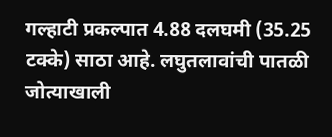गल्हाटी प्रकल्पात 4.88 दलघमी (35.25 टक्के) साठा आहे. लघुतलावांची पातळी जोत्याखाली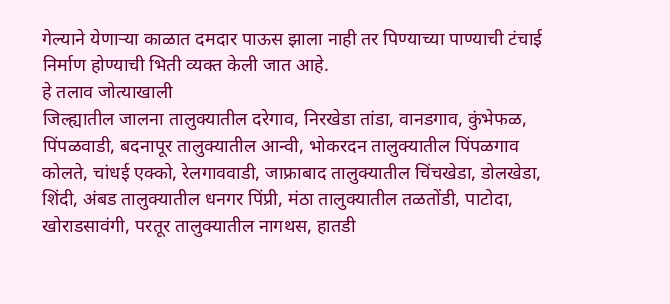गेल्याने येणाऱ्या काळात दमदार पाऊस झाला नाही तर पिण्याच्या पाण्याची टंचाई निर्माण होण्याची भिती व्यक्त केली जात आहे.
हे तलाव जोत्याखाली
जिल्ह्यातील जालना तालुक्यातील दरेगाव, निरखेडा तांडा, वानडगाव, कुंभेफळ, पिंपळवाडी, बदनापूर तालुक्यातील आन्वी, भोकरदन तालुक्यातील पिंपळगाव कोलते, चांधई एक्को, रेलगाववाडी, जाफ्राबाद तालुक्यातील चिंचखेडा, डोलखेडा, शिंदी, अंबड तालुक्यातील धनगर पिंप्री, मंठा तालुक्यातील तळतोंडी, पाटोदा, खोराडसावंगी, परतूर तालुक्यातील नागथस, हातडी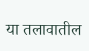या तलावातील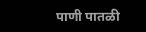पाणी पातळी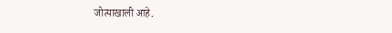जोत्याखाली आहे.